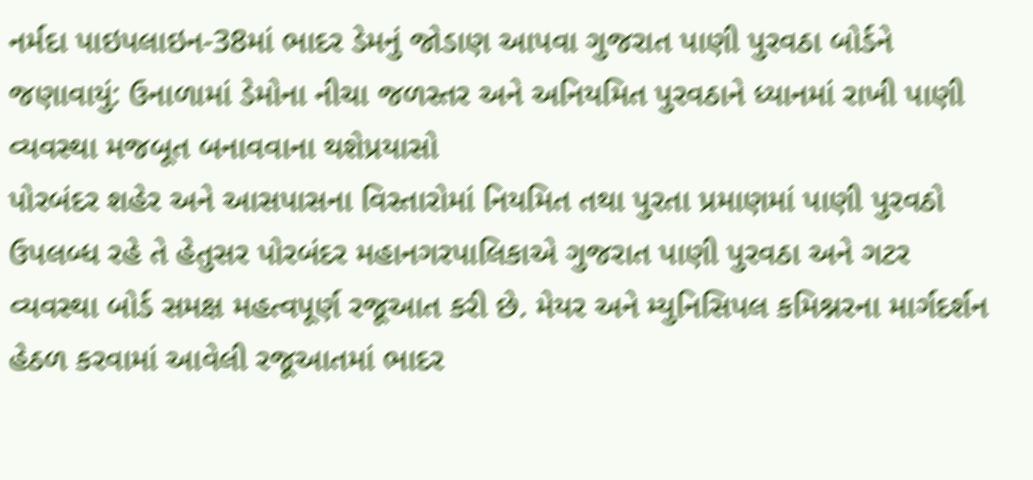નર્મદા પાઇપલાઇન-38માં ભાદર ડેમનું જોડાણ આપવા ગુજરાત પાણી પુરવઠા બોર્ડને જણાવાયું: ઉનાળામાં ડેમોના નીચા જળસ્તર અને અનિયમિત પુરવઠાને ધ્યાનમાં રાખી પાણી વ્યવસ્થા મજબૂત બનાવવાના થશેપ્રયાસો
પોરબંદર શહેર અને આસપાસના વિસ્તારોમાં નિયમિત તથા પુરતા પ્રમાણમાં પાણી પુરવઠો ઉપલબ્ધ રહે તે હેતુસર પોરબંદર મહાનગરપાલિકાએ ગુજરાત પાણી પુરવઠા અને ગટર વ્યવસ્થા બોર્ડ સમક્ષ મહત્વપૂર્ણ રજૂઆત કરી છે. મેયર અને મ્યુનિસિપલ કમિશ્નરના માર્ગદર્શન હેઠળ કરવામાં આવેલી રજૂઆતમાં ભાદર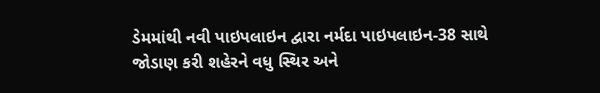ડેમમાંથી નવી પાઇપલાઇન દ્વારા નર્મદા પાઇપલાઇન-38 સાથે જોડાણ કરી શહેરને વધુ સ્થિર અને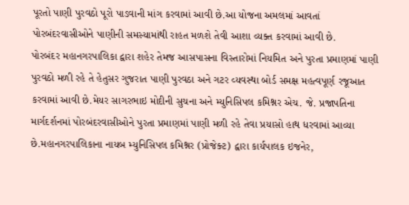પૂરતો પાણી પુરવઠો પૂરો પાડવાની માંગ કરવામાં આવી છે.આ યોજના અમલમાં આવતાં પોરબંદરવાસીઓને પાણીની સમસ્યામાંથી રાહત મળશે તેવી આશા વ્યક્ત કરવામાં આવી છે.
પોરબંદર મહાનગરપાલિકા દ્વારા શહેર તેમજ આસપાસના વિસ્તારોમાં નિયમિત અને પુરતા પ્રમાણમાં પાણી પુરવઠો મળી રહે તે હેતુસર ગુજરાત પાણી પુરવઠા અને ગટર વ્યવસ્થા બોર્ડ સમક્ષ મહત્વપૂર્ણ રજૂઆત કરવામાં આવી છે.મેયર સાગરભાઇ મોદીની સુચના અને મ્યુનિસિપલ કમિશ્નર એચ. જે. પ્રજાપતિના માર્ગદર્શનમાં પોરબંદરવાસીઓને પુરતા પ્રમાણમાં પાણી મળી રહે તેવા પ્રયાસો હાથ ધરવામાં આવ્યા છે.મહાનગરપાલિકાના નાયબ મ્યુનિસિપલ કમિશ્નર (પ્રોજેક્ટ) દ્વારા કાર્યપાલક ઇજનેર,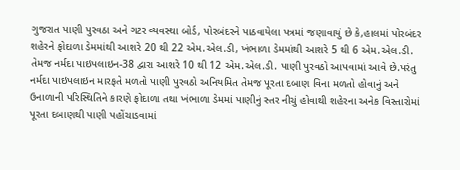ગુજરાત પાણી પુરવઠા અને ગટર વ્યવસ્થા બોર્ડ, પોરબંદરને પાઠવાયેલા પત્રમાં જણાવાયું છે કે,હાલમાં પોરબંદર શહેરને ફોદાળા ડેમમાંથી આશરે 20 થી 22 એમ.એલ.ડી, ખંભાળા ડેમમાંથી આશરે 5 થી 6 એમ.એલ.ડી. તેમજ નર્મદા પાઇપલાઇન-38 દ્વારા આશરે 10 થી 12 એમ.એલ.ડી. પાણી પુરવઠો આપવામાં આવે છે.પરંતુ નર્મદા પાઇપલાઇન મારફતે મળતો પાણી પુરવઠો અનિયમિત તેમજ પૂરતા દબાણ વિના મળતો હોવાનું અને ઉનાળાની પરિસ્થિતિને કારણે ફોદાળા તથા ખંભાળા ડેમમાં પાણીનું સ્તર નીચું હોવાથી શહેરના અનેક વિસ્તારોમાં પૂરતા દબાણથી પાણી પહોંચાડવામાં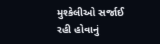મુશ્કેલીઓ સર્જાઈ રહી હોવાનું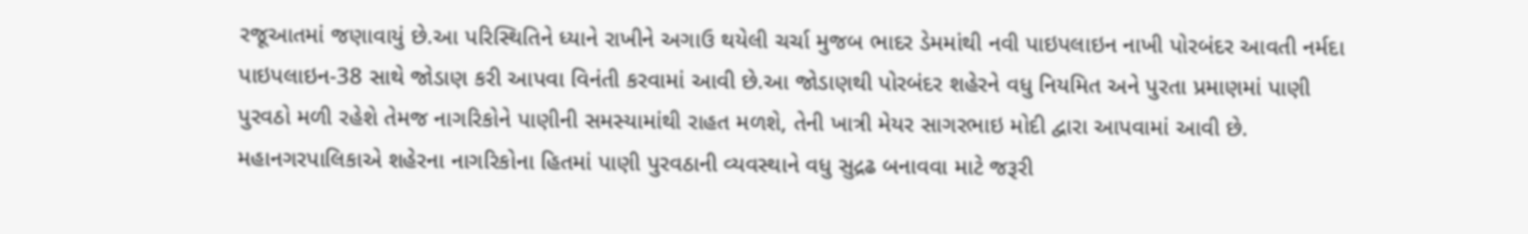રજૂઆતમાં જણાવાયું છે.આ પરિસ્થિતિને ધ્યાને રાખીને અગાઉ થયેલી ચર્ચા મુજબ ભાદર ડેમમાંથી નવી પાઇપલાઇન નાખી પોરબંદર આવતી નર્મદા પાઇપલાઇન-38 સાથે જોડાણ કરી આપવા વિનંતી કરવામાં આવી છે.આ જોડાણથી પોરબંદર શહેરને વધુ નિયમિત અને પુરતા પ્રમાણમાં પાણી પુરવઠો મળી રહેશે તેમજ નાગરિકોને પાણીની સમસ્યામાંથી રાહત મળશે, તેની ખાત્રી મેયર સાગરભાઇ મોદી દ્વારા આપવામાં આવી છે. મહાનગરપાલિકાએ શહેરના નાગરિકોના હિતમાં પાણી પુરવઠાની વ્યવસ્થાને વધુ સુદ્રઢ બનાવવા માટે જરૂરી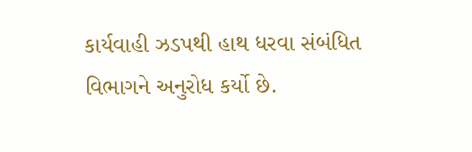કાર્યવાહી ઝડપથી હાથ ધરવા સંબંધિત વિભાગને અનુરોધ કર્યો છે.